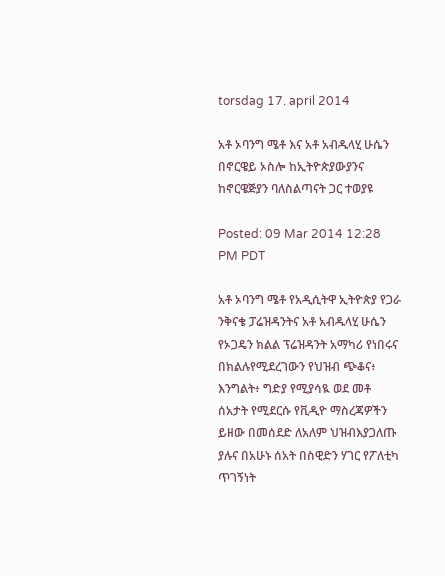torsdag 17. april 2014

አቶ ኦባንግ ሜቶ እና አቶ አብዱላሂ ሁሴን በኖርዌይ ኦስሎ ከኢትዮጵያውያንና ከኖርዌጅያን ባለስልጣናት ጋር ተወያዩ

Posted: 09 Mar 2014 12:28 PM PDT

አቶ ኦባንግ ሜቶ የአዲሲትዋ ኢትዮጵያ የጋራ ንቅናቄ ፓሬዝዳንትና አቶ አብዱላሂ ሁሴን የኦጋዴን ክልል ፕሬዝዳንት አማካሪ የነበሩና በክልሉየሚደረገውን የህዝብ ጭቆና፥ እንግልት፥ ግድያ የሚያሳዪ ወደ መቶ ሰአታት የሚደርሱ የቪዲዮ ማስረጃዎችን ይዘው በመሰደድ ለአለም ህዝብእያጋለጡ ያሉና በአሁኑ ሰአት በስዊድን ሃገር የፖለቲካ ጥገኝነት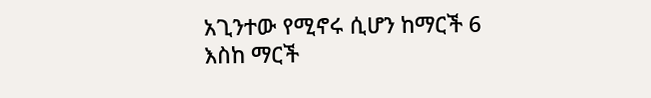አጊንተው የሚኖሩ ሲሆን ከማርች 6 እስከ ማርች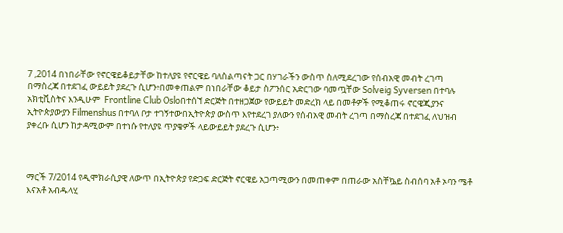7 ,2014 በነበራቸው የኖርዌይቆይታቸው ከተለያዩ የኖርዌይ ባለስልጣናት ጋር በሃገራችን ውስጥ ስለሚደረገው የሰብአዊ መብት ረገጣ በማስረጃ በተደገፈ ውይይት ያደረጉ ሲሆን፥በመቀጠልም በነበራቸው ቆይታ ስፖንሰር አድርገው ባመጧቸው Solveig Syversen በተባሉ አክቲቪስትና እንዲሁም  Frontline Club Osloበተሰኘ ድርጅት በተዘጋጀው የውይይት መድረክ ላይ በመቶዎች የሚቆጠሩ ኖርዌጂያንና ኢትዮጵያውያን Filmenshus በተባለ ቦታ ተገኝተውበኢትዮጵያ ውስጥ እየተደረገ ያለውን የሰብአዊ መብት ረገጣ በማስረጃ በተደገፈ ለህዝብ ያቀረቡ ሲሆን ከታዳሚውም በተነሱ የተለያዩ ጥያቄዎች ላይውይይት ያደረጉ ሲሆን፥



ማርች 7/2014 የዲሞክራሲያዊ ለውጥ በኢትዮጵያ የድጋፍ ድርጅት ኖርዌይ አጋጣሚውን በመጠቀም በጠራው አስቸኴይ ስብሰባ አቶ ኦባን ሜቶ እናአቶ አብዱላሂ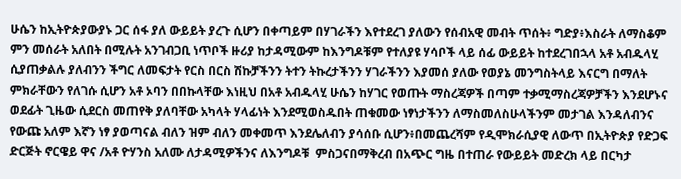ሁሴን ከኢትዮጵያውያኑ ጋር ሰፋ ያለ ውይይት ያረጉ ሲሆን በቀጣይም በሃገራችን እየተደረገ ያለውን የሰብአዊ መብት ጥሰት፥ ግድያ፥እስራት ለማስቆም ምን መሰራት አለበት በሚሉት አንገብጋቢ ነጥቦች ዙሪያ ከታዳሚውም ከእንግዶቹም የተለያዩ ሃሳቦች ላይ ሰፊ ውይይት ከተደረገበኋላ አቶ አብዱላሂ ሲያጠቃልሉ ያለብንን ችግር ለመፍታት የርስ በርስ ሽኩቻችንን ትተን ትኩረታችንን ሃገራችንን እያመሰ ያለው የወያኔ መንግስትላይ እናርግ በማለት ምክራቸውን የለገሱ ሲሆን አቶ ኦባን በበኩላቸው እነዚህ በአቶ አብዱላሂ ሁሴን ከሃገር የወጡት ማስረጃዎች በጣም ተቃሚማስረጃዎቻችን እንደሆኑና ወደፊት ጊዜው ሲደርስ መጠየቅ ያለባቸው አካላት ሃላፊነት እንደሚወስዱበት ጠቁመው ነፃነታችንን ለማስመለስሁላችንም መታገል እንዳለብንና የውጩ አለም እኛን ነፃ ያወጣናል ብለን ዝም ብለን መቀመጥ እንደሌለብን ያሳሰቡ ሲሆን፥በመጨረሻም የዲሞክራሲያዊ ለውጥ በኢትዮጵያ የድጋፍ ድርጅት ኖርዌይ ዋና /አቶ ዮሃንስ አለሙ ለታዳሚዎችንና ለእንግዶቹ  ምስጋናበማቅረብ በአጭር ግዜ በተጠራ የውይይት መድረክ ላይ በርካታ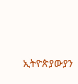ኢትዮጵያውያን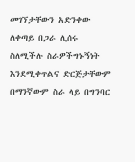መገኘታቸውን አድንቀው ለቀጣይ በጋራ ሊሰሩ ስለሚችሉ ስራዎችግኑኝነት እንደሚቀጥልና ድርጅታቸውም በማንኛውም ስራ ላይ በግንባር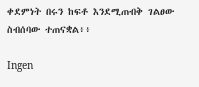ቀደምነት በሩን ከፍቶ እንደሚጠብቅ ገልፀው ስብሰባው ተጠናቋል፥፥

Ingen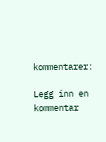kommentarer:

Legg inn en kommentar